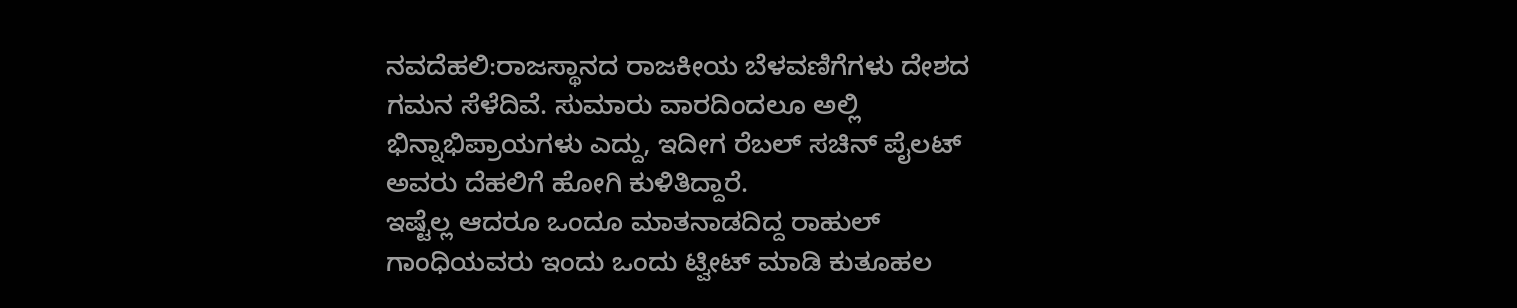ನವದೆಹಲಿ:ರಾಜಸ್ಥಾನದ ರಾಜಕೀಯ ಬೆಳವಣಿಗೆಗಳು ದೇಶದ ಗಮನ ಸೆಳೆದಿವೆ. ಸುಮಾರು ವಾರದಿಂದಲೂ ಅಲ್ಲಿ ಭಿನ್ನಾಭಿಪ್ರಾಯಗಳು ಎದ್ದು, ಇದೀಗ ರೆಬಲ್ ಸಚಿನ್ ಪೈಲಟ್ ಅವರು ದೆಹಲಿಗೆ ಹೋಗಿ ಕುಳಿತಿದ್ದಾರೆ.
ಇಷ್ಟೆಲ್ಲ ಆದರೂ ಒಂದೂ ಮಾತನಾಡದಿದ್ದ ರಾಹುಲ್ ಗಾಂಧಿಯವರು ಇಂದು ಒಂದು ಟ್ವೀಟ್ ಮಾಡಿ ಕುತೂಹಲ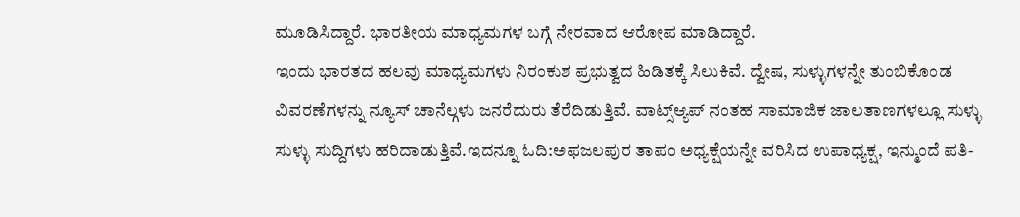ಮೂಡಿಸಿದ್ದಾರೆ. ಭಾರತೀಯ ಮಾಧ್ಯಮಗಳ ಬಗ್ಗೆ ನೇರವಾದ ಆರೋಪ ಮಾಡಿದ್ದಾರೆ.
ಇಂದು ಭಾರತದ ಹಲವು ಮಾಧ್ಯಮಗಳು ನಿರಂಕುಶ ಪ್ರಭುತ್ವದ ಹಿಡಿತಕ್ಕೆ ಸಿಲುಕಿವೆ. ದ್ವೇಷ, ಸುಳ್ಳುಗಳನ್ನೇ ತುಂಬಿಕೊಂಡ ವಿವರಣೆಗಳನ್ನು ನ್ಯೂಸ್ ಚಾನೆಲ್ಗಳು ಜನರೆದುರು ತೆರೆದಿಡುತ್ತಿವೆ. ವಾಟ್ಸ್ಆ್ಯಪ್ ನಂತಹ ಸಾಮಾಜಿಕ ಜಾಲತಾಣಗಳಲ್ಲೂ ಸುಳ್ಳು ಸುಳ್ಳು ಸುದ್ದಿಗಳು ಹರಿದಾಡುತ್ತಿವೆ.ಇದನ್ನೂ ಓದಿ:ಅಫಜಲಪುರ ತಾಪಂ ಅಧ್ಯಕ್ಷೆಯನ್ನೇ ವರಿಸಿದ ಉಪಾಧ್ಯಕ್ಷ, ಇನ್ಮುಂದೆ ಪತಿ-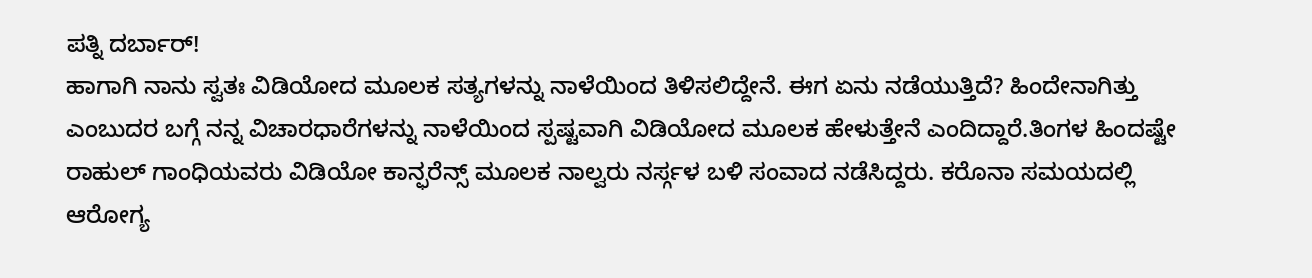ಪತ್ನಿ ದರ್ಬಾರ್!
ಹಾಗಾಗಿ ನಾನು ಸ್ವತಃ ವಿಡಿಯೋದ ಮೂಲಕ ಸತ್ಯಗಳನ್ನು ನಾಳೆಯಿಂದ ತಿಳಿಸಲಿದ್ದೇನೆ. ಈಗ ಏನು ನಡೆಯುತ್ತಿದೆ? ಹಿಂದೇನಾಗಿತ್ತು ಎಂಬುದರ ಬಗ್ಗೆ ನನ್ನ ವಿಚಾರಧಾರೆಗಳನ್ನು ನಾಳೆಯಿಂದ ಸ್ಪಷ್ಟವಾಗಿ ವಿಡಿಯೋದ ಮೂಲಕ ಹೇಳುತ್ತೇನೆ ಎಂದಿದ್ದಾರೆ.ತಿಂಗಳ ಹಿಂದಷ್ಟೇ ರಾಹುಲ್ ಗಾಂಧಿಯವರು ವಿಡಿಯೋ ಕಾನ್ಫರೆನ್ಸ್ ಮೂಲಕ ನಾಲ್ವರು ನರ್ಸ್ಗಳ ಬಳಿ ಸಂವಾದ ನಡೆಸಿದ್ದರು. ಕರೊನಾ ಸಮಯದಲ್ಲಿ ಆರೋಗ್ಯ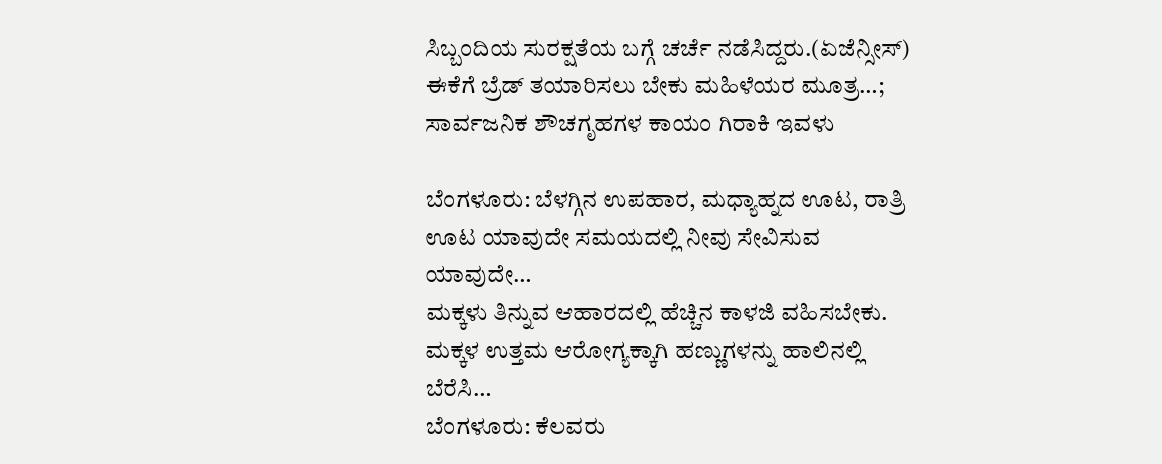ಸಿಬ್ಬಂದಿಯ ಸುರಕ್ಷತೆಯ ಬಗ್ಗೆ ಚರ್ಚೆ ನಡೆಸಿದ್ದರು.(ಏಜೆನ್ಸೀಸ್)
ಈಕೆಗೆ ಬ್ರೆಡ್ ತಯಾರಿಸಲು ಬೇಕು ಮಹಿಳೆಯರ ಮೂತ್ರ…; ಸಾರ್ವಜನಿಕ ಶೌಚಗೃಹಗಳ ಕಾಯಂ ಗಿರಾಕಿ ಇವಳು

ಬೆಂಗಳೂರು: ಬೆಳಗ್ಗಿನ ಉಪಹಾರ, ಮಧ್ಯಾಹ್ನದ ಊಟ, ರಾತ್ರಿ ಊಟ ಯಾವುದೇ ಸಮಯದಲ್ಲಿ ನೀವು ಸೇವಿಸುವ ಯಾವುದೇ…
ಮಕ್ಕಳು ತಿನ್ನುವ ಆಹಾರದಲ್ಲಿ ಹೆಚ್ಚಿನ ಕಾಳಜಿ ವಹಿಸಬೇಕು. ಮಕ್ಕಳ ಉತ್ತಮ ಆರೋಗ್ಯಕ್ಕಾಗಿ ಹಣ್ಣುಗಳನ್ನು ಹಾಲಿನಲ್ಲಿ ಬೆರೆಸಿ…
ಬೆಂಗಳೂರು: ಕೆಲವರು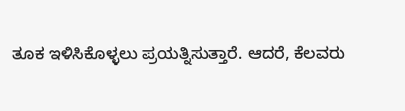ತೂಕ ಇಳಿಸಿಕೊಳ್ಳಲು ಪ್ರಯತ್ನಿಸುತ್ತಾರೆ. ಆದರೆ, ಕೆಲವರು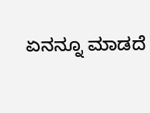ಏನನ್ನೂ ಮಾಡದೆ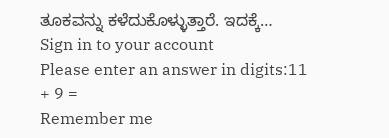ತೂಕವನ್ನು ಕಳೆದುಕೊಳ್ಳುತ್ತಾರೆ. ಇದಕ್ಕೆ…
Sign in to your account
Please enter an answer in digits:11 + 9 =
Remember me